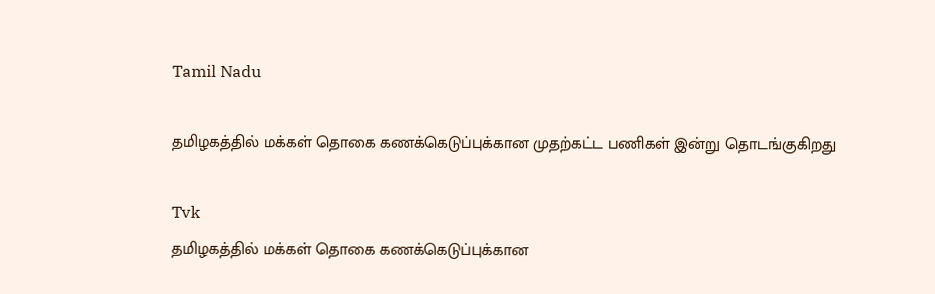Tamil Nadu

தமிழகத்தில் மக்கள் தொகை கணக்கெடுப்புக்கான முதற்கட்ட பணிகள் இன்று தொடங்குகிறது

Tvk
தமிழகத்தில் மக்கள் தொகை கணக்கெடுப்புக்கான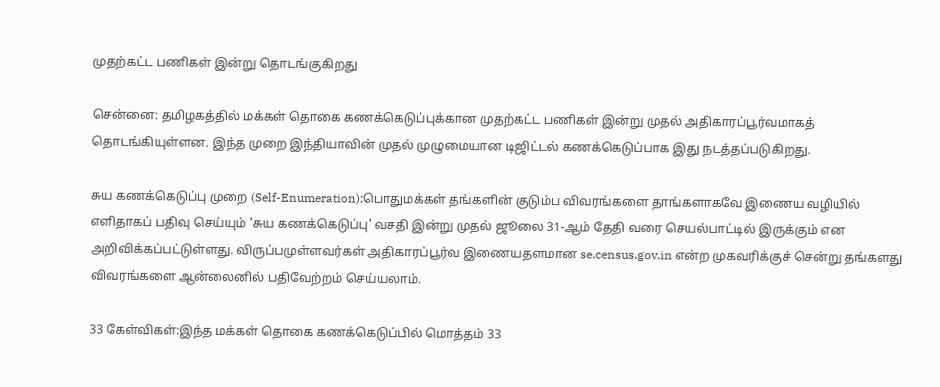முதற்கட்ட பணிகள் இன்று தொடங்குகிறது

சென்னை: தமிழகத்தில் மக்கள் தொகை கணக்கெடுப்புக்கான முதற்கட்ட பணிகள் இன்று முதல் அதிகாரப்பூர்வமாகத் தொடங்கியுள்ளன. இந்த முறை இந்தியாவின் முதல் முழுமையான டிஜிட்டல் கணக்கெடுப்பாக இது நடத்தப்படுகிறது.

சுய கணக்கெடுப்பு முறை (Self-Enumeration):பொதுமக்கள் தங்களின் குடும்ப விவரங்களை தாங்களாகவே இணைய வழியில் எளிதாகப் பதிவு செய்யும் 'சுய கணக்கெடுப்பு' வசதி இன்று முதல் ஜூலை 31-ஆம் தேதி வரை செயல்பாட்டில் இருக்கும் என அறிவிக்கப்பட்டுள்ளது. விருப்பமுள்ளவர்கள் அதிகாரப்பூர்வ இணையதளமான se.census.gov.in என்ற முகவரிக்குச் சென்று தங்களது விவரங்களை ஆன்லைனில் பதிவேற்றம் செய்யலாம்.

33 கேள்விகள்:இந்த மக்கள் தொகை கணக்கெடுப்பில் மொத்தம் 33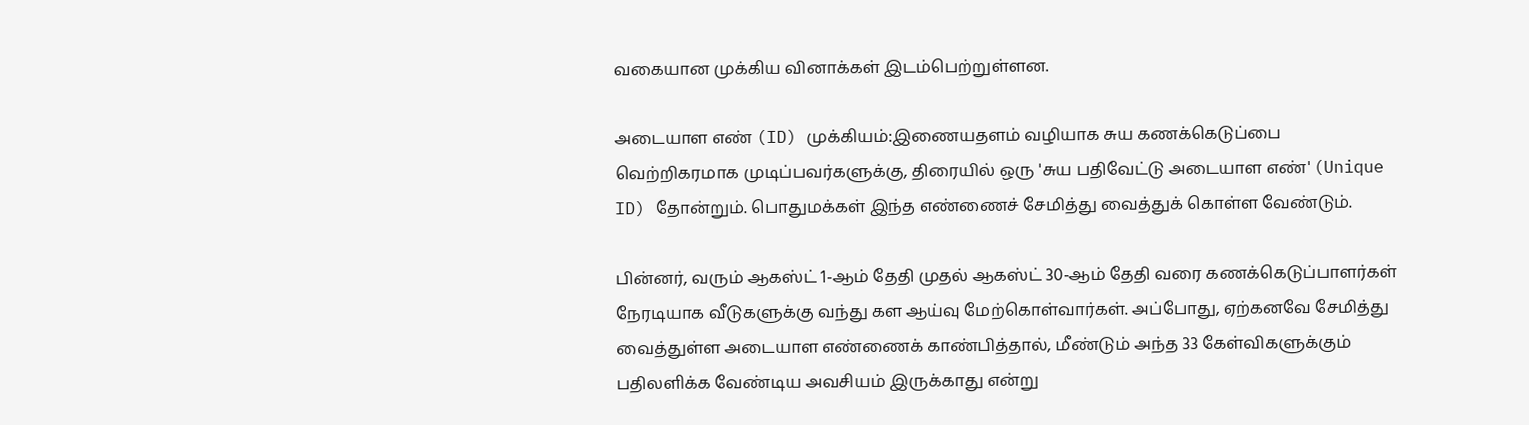வகையான முக்கிய வினாக்கள் இடம்பெற்றுள்ளன.

அடையாள எண் (ID) முக்கியம்:இணையதளம் வழியாக சுய கணக்கெடுப்பை வெற்றிகரமாக முடிப்பவர்களுக்கு, திரையில் ஒரு 'சுய பதிவேட்டு அடையாள எண்' (Unique ID) தோன்றும். பொதுமக்கள் இந்த எண்ணைச் சேமித்து வைத்துக் கொள்ள வேண்டும்.

பின்னர், வரும் ஆகஸ்ட் 1-ஆம் தேதி முதல் ஆகஸ்ட் 30-ஆம் தேதி வரை கணக்கெடுப்பாளர்கள் நேரடியாக வீடுகளுக்கு வந்து கள ஆய்வு மேற்கொள்வார்கள். அப்போது, ஏற்கனவே சேமித்து வைத்துள்ள அடையாள எண்ணைக் காண்பித்தால், மீண்டும் அந்த 33 கேள்விகளுக்கும் பதிலளிக்க வேண்டிய அவசியம் இருக்காது என்று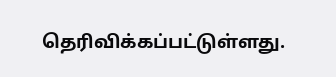தெரிவிக்கப்பட்டுள்ளது.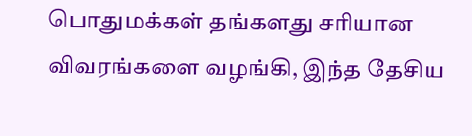பொதுமக்கள் தங்களது சரியான விவரங்களை வழங்கி, இந்த தேசிய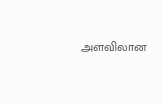அளவிலான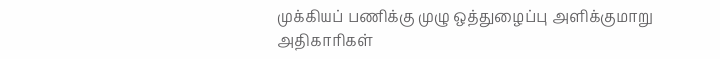முக்கியப் பணிக்கு முழு ஒத்துழைப்பு அளிக்குமாறு அதிகாரிகள்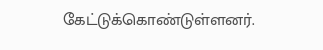கேட்டுக்கொண்டுள்ளனர்.